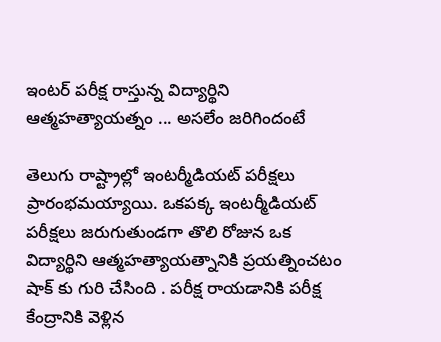ఇంటర్ పరీక్ష రాస్తున్న విద్యార్థిని ఆత్మహత్యాయత్నం ... అసలేం జరిగిందంటే

తెలుగు రాష్ట్రాల్లో ఇంటర్మీడియట్ పరీక్షలు ప్రారంభమయ్యాయి. ఒకపక్క ఇంటర్మీడియట్ పరీక్షలు జరుగుతుండగా తొలి రోజున ఒక విద్యార్థిని ఆత్మహత్యాయత్నానికి ప్రయత్నించటం షాక్ కు గురి చేసింది . పరీక్ష రాయడానికి పరీక్ష కేంద్రానికి వెళ్లిన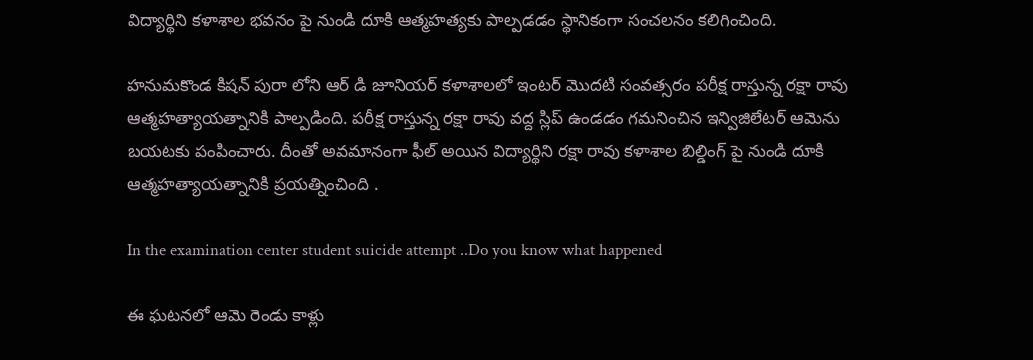విద్యార్థిని కళాశాల భవనం పై నుండి దూకి ఆత్మహత్యకు పాల్పడడం స్థానికంగా సంచలనం కలిగించింది.

హనుమకొండ కిషన్ పురా లోని ఆర్ డి జూనియర్ కళాశాలలో ఇంటర్ మొదటి సంవత్సరం పరీక్ష రాస్తున్న రక్షా రావు ఆత్మహత్యాయత్నానికి పాల్పడింది. పరీక్ష రాస్తున్న రక్షా రావు వద్ద స్లిప్ ఉండడం గమనించిన ఇన్విజిలేటర్ ఆమెను బయటకు పంపించారు. దీంతో అవమానంగా ఫీల్ అయిన విద్యార్థిని రక్షా రావు కళాశాల బిల్డింగ్ పై నుండి దూకి ఆత్మహత్యాయత్నానికి ప్రయత్నించింది .

In the examination center student suicide attempt ..Do you know what happened

ఈ ఘటనలో ఆమె రెండు కాళ్లు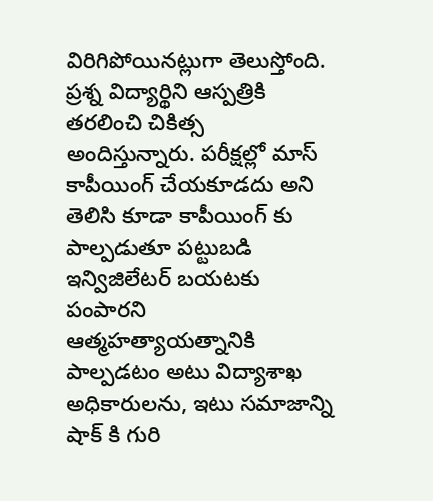విరిగిపోయినట్లుగా తెలుస్తోంది. ప్రశ్న విద్యార్థిని ఆస్పత్రికి తరలించి చికిత్స అందిస్తున్నారు. పరీక్షల్లో మాస్ కాపీయింగ్ చేయకూడదు అని తెలిసి కూడా కాపీయింగ్ కు పాల్పడుతూ పట్టుబడి ఇన్విజిలేటర్ బయటకు పంపారని ఆత్మహత్యాయత్నానికి పాల్పడటం అటు విద్యాశాఖ అధికారులను, ఇటు సమాజాన్ని షాక్ కి గురి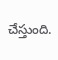చేస్తుంది.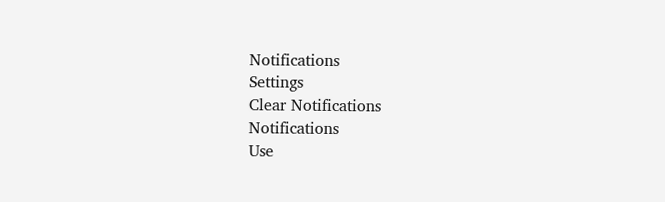Notifications
Settings
Clear Notifications
Notifications
Use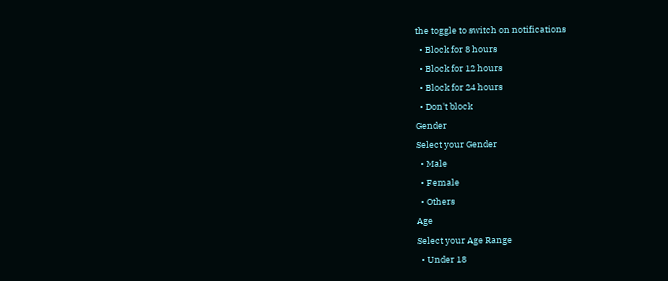the toggle to switch on notifications
  • Block for 8 hours
  • Block for 12 hours
  • Block for 24 hours
  • Don't block
Gender
Select your Gender
  • Male
  • Female
  • Others
Age
Select your Age Range
  • Under 18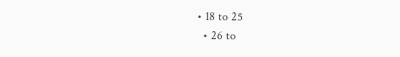• 18 to 25
  • 26 to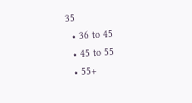35
  • 36 to 45
  • 45 to 55
  • 55+